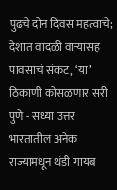पुढचे दोन दिवस महत्वाचे; देशात वादळी वाऱ्यासह पावसाचं संकट, ‘या’ ठिकाणी कोसळणार सरी
पुणे - सध्या उत्तर भारतातील अनेक राज्यामधून थंडी गायब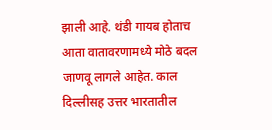झाली आहे. थंडी गायब होताच आता वातावरणामध्ये मोठे बदल जाणवू लागले आहेत. काल दिल्लीसह उत्तर भारतातील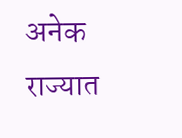अनेक राज्यात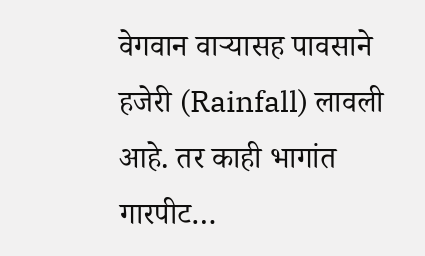वेगवान वाऱ्यासह पावसाने हजेरी (Rainfall) लावली आहे. तर काही भागांत गारपीट…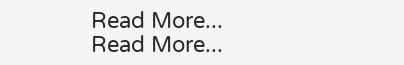Read More...
Read More...